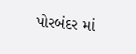પોરબંદર માં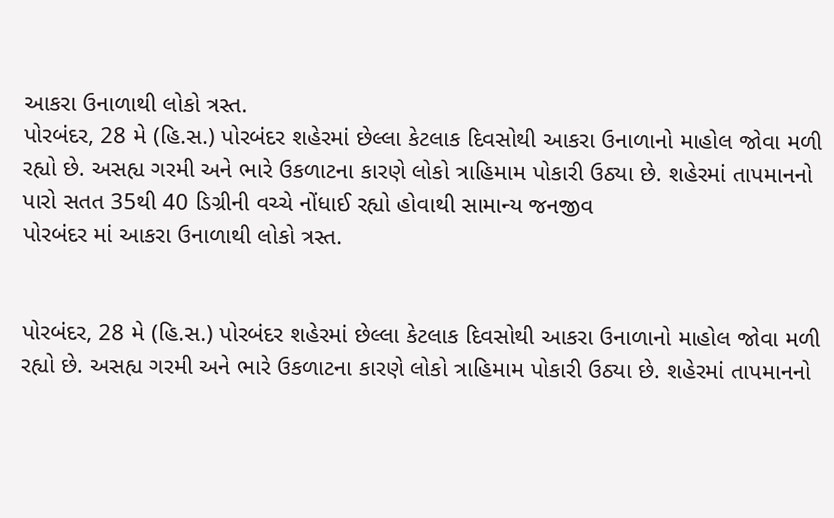આકરા ઉનાળાથી લોકો ત્રસ્ત.
પોરબંદર, 28 મે (હિ.સ.) પોરબંદર શહેરમાં છેલ્લા કેટલાક દિવસોથી આકરા ઉનાળાનો માહોલ જોવા મળી રહ્યો છે. અસહ્ય ગરમી અને ભારે ઉકળાટના કારણે લોકો ત્રાહિમામ પોકારી ઉઠ્યા છે. શહેરમાં તાપમાનનો પારો સતત 35થી 40 ડિગ્રીની વચ્ચે નોંધાઈ રહ્યો હોવાથી સામાન્ય જનજીવ
પોરબંદર માં આકરા ઉનાળાથી લોકો ત્રસ્ત.


પોરબંદર, 28 મે (હિ.સ.) પોરબંદર શહેરમાં છેલ્લા કેટલાક દિવસોથી આકરા ઉનાળાનો માહોલ જોવા મળી રહ્યો છે. અસહ્ય ગરમી અને ભારે ઉકળાટના કારણે લોકો ત્રાહિમામ પોકારી ઉઠ્યા છે. શહેરમાં તાપમાનનો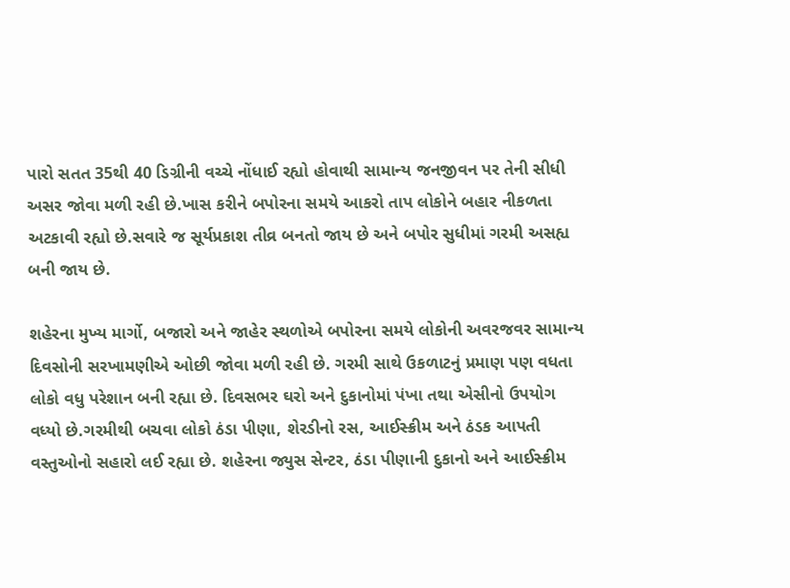પારો સતત 35થી 40 ડિગ્રીની વચ્ચે નોંધાઈ રહ્યો હોવાથી સામાન્ય જનજીવન પર તેની સીધી અસર જોવા મળી રહી છે.ખાસ કરીને બપોરના સમયે આકરો તાપ લોકોને બહાર નીકળતા અટકાવી રહ્યો છે.સવારે જ સૂર્યપ્રકાશ તીવ્ર બનતો જાય છે અને બપોર સુધીમાં ગરમી અસહ્ય બની જાય છે.

શહેરના મુખ્ય માર્ગો, બજારો અને જાહેર સ્થળોએ બપોરના સમયે લોકોની અવરજવર સામાન્ય દિવસોની સરખામણીએ ઓછી જોવા મળી રહી છે. ગરમી સાથે ઉકળાટનું પ્રમાણ પણ વધતા લોકો વધુ પરેશાન બની રહ્યા છે. દિવસભર ઘરો અને દુકાનોમાં પંખા તથા એસીનો ઉપયોગ વધ્યો છે.ગરમીથી બચવા લોકો ઠંડા પીણા, શેરડીનો રસ, આઈસ્ક્રીમ અને ઠંડક આપતી વસ્તુઓનો સહારો લઈ રહ્યા છે. શહેરના જ્યુસ સેન્ટર, ઠંડા પીણાની દુકાનો અને આઈસ્ક્રીમ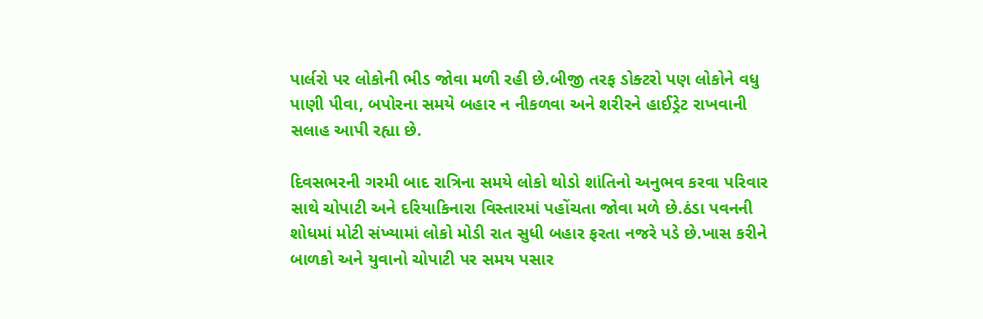પાર્લરો પર લોકોની ભીડ જોવા મળી રહી છે.બીજી તરફ ડોક્ટરો પણ લોકોને વધુ પાણી પીવા, બપોરના સમયે બહાર ન નીકળવા અને શરીરને હાઈડ્રેટ રાખવાની સલાહ આપી રહ્યા છે.

દિવસભરની ગરમી બાદ રાત્રિના સમયે લોકો થોડો શાંતિનો અનુભવ કરવા પરિવાર સાથે ચોપાટી અને દરિયાકિનારા વિસ્તારમાં પહોંચતા જોવા મળે છે.ઠંડા પવનની શોધમાં મોટી સંખ્યામાં લોકો મોડી રાત સુધી બહાર ફરતા નજરે પડે છે.ખાસ કરીને બાળકો અને યુવાનો ચોપાટી પર સમય પસાર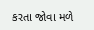કરતા જોવા મળે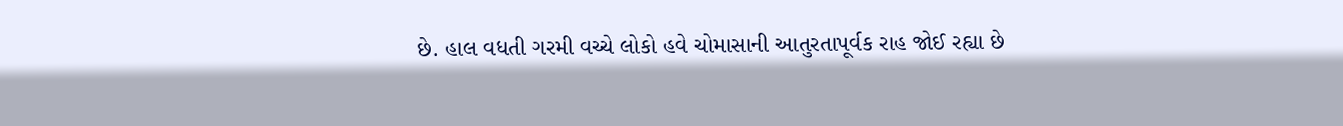છે. હાલ વધતી ગરમી વચ્ચે લોકો હવે ચોમાસાની આતુરતાપૂર્વક રાહ જોઈ રહ્યા છે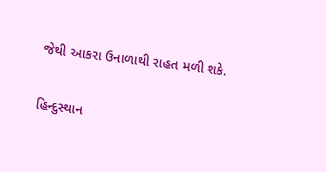જેથી આકરા ઉનાળાથી રાહત મળી શકે.

હિન્દુસ્થાન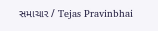સમાચાર / Tejas Pravinbhai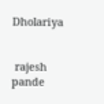Dholariya


 rajesh pande